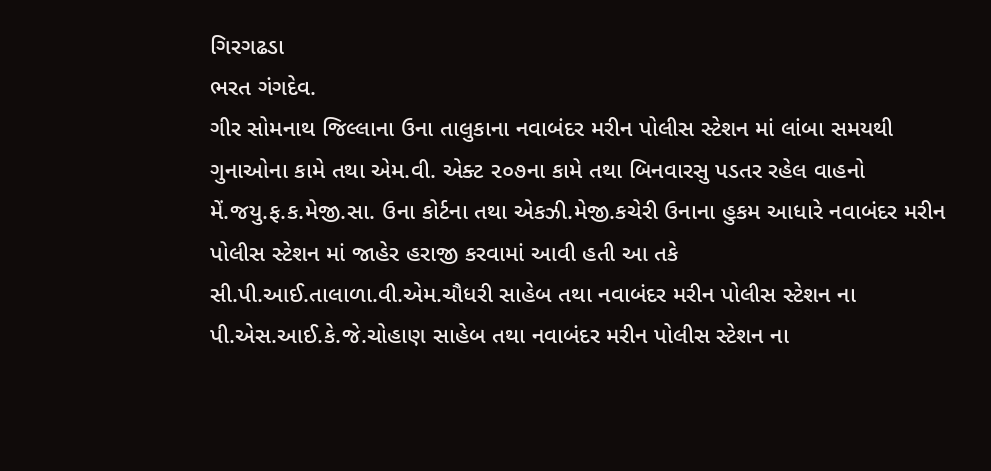ગિરગઢડા
ભરત ગંગદેવ.
ગીર સોમનાથ જિલ્લાના ઉના તાલુકાના નવાબંદર મરીન પોલીસ સ્ટેશન માં લાંબા સમયથી ગુનાઓના કામે તથા એમ.વી. એક્ટ ૨૦૭ના કામે તથા બિનવારસુ પડતર રહેલ વાહનો મેં.જયુ.ફ.ક.મેજી.સા. ઉના કોર્ટના તથા એકઝી.મેજી.કચેરી ઉનાના હુકમ આધારે નવાબંદર મરીન પોલીસ સ્ટેશન માં જાહેર હરાજી કરવામાં આવી હતી આ તકે સી.પી.આઈ.તાલાળા.વી.એમ.ચૌધરી સાહેબ તથા નવાબંદર મરીન પોલીસ સ્ટેશન ના પી.એસ.આઈ.કે.જે.ચોહાણ સાહેબ તથા નવાબંદર મરીન પોલીસ સ્ટેશન ના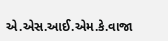એ.એસ.આઈ.એમ.કે.વાજા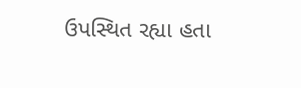ઉપસ્થિત રહ્યા હતા